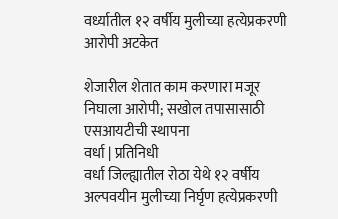वर्ध्यातील १२ वर्षीय मुलीच्या हत्येप्रकरणी आरोपी अटकेत

शेजारील शेतात काम करणारा मजूर निघाला आरोपी; सखोल तपासासाठी एसआयटीची स्थापना
वर्धा | प्रतिनिधी
वर्धा जिल्ह्यातील रोठा येथे १२ वर्षीय अल्पवयीन मुलीच्या निर्घृण हत्येप्रकरणी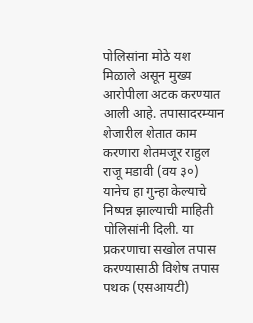पोलिसांना मोठे यश मिळाले असून मुख्य आरोपीला अटक करण्यात आली आहे. तपासादरम्यान शेजारील शेतात काम करणारा शेतमजूर राहुल राजू मडावी (वय ३०) यानेच हा गुन्हा केल्याचे निष्पन्न झाल्याची माहिती पोलिसांनी दिली. या प्रकरणाचा सखोल तपास करण्यासाठी विशेष तपास पथक (एसआयटी)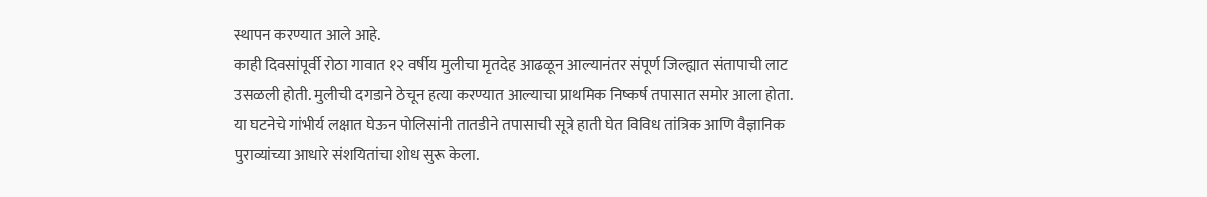स्थापन करण्यात आले आहे.
काही दिवसांपूर्वी रोठा गावात १२ वर्षीय मुलीचा मृतदेह आढळून आल्यानंतर संपूर्ण जिल्ह्यात संतापाची लाट उसळली होती. मुलीची दगडाने ठेचून हत्या करण्यात आल्याचा प्राथमिक निष्कर्ष तपासात समोर आला होता. या घटनेचे गांभीर्य लक्षात घेऊन पोलिसांनी तातडीने तपासाची सूत्रे हाती घेत विविध तांत्रिक आणि वैज्ञानिक पुराव्यांच्या आधारे संशयितांचा शोध सुरू केला.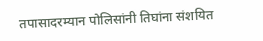तपासादरम्यान पोलिसांनी तिघांना संशयित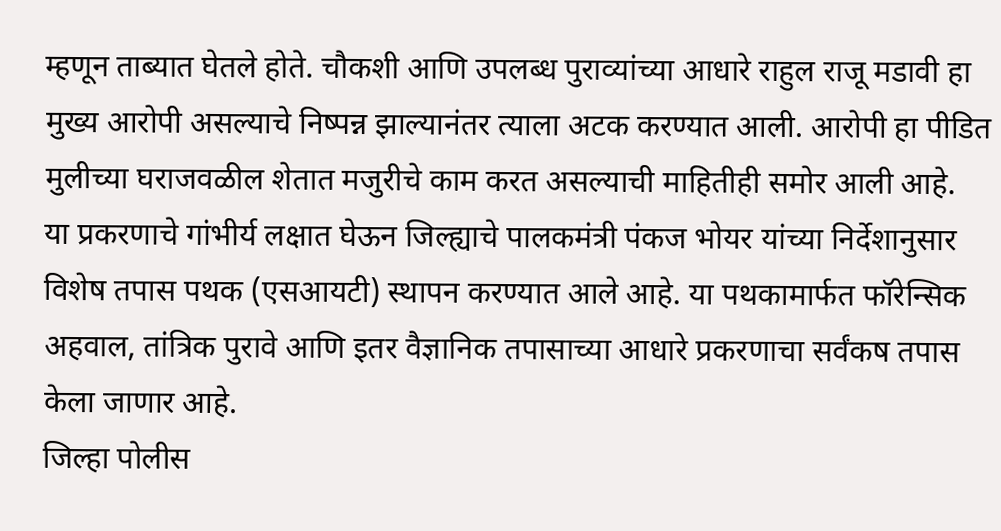म्हणून ताब्यात घेतले होते. चौकशी आणि उपलब्ध पुराव्यांच्या आधारे राहुल राजू मडावी हा मुख्य आरोपी असल्याचे निष्पन्न झाल्यानंतर त्याला अटक करण्यात आली. आरोपी हा पीडित मुलीच्या घराजवळील शेतात मजुरीचे काम करत असल्याची माहितीही समोर आली आहे.
या प्रकरणाचे गांभीर्य लक्षात घेऊन जिल्ह्याचे पालकमंत्री पंकज भोयर यांच्या निर्देशानुसार विशेष तपास पथक (एसआयटी) स्थापन करण्यात आले आहे. या पथकामार्फत फॉरेन्सिक अहवाल, तांत्रिक पुरावे आणि इतर वैज्ञानिक तपासाच्या आधारे प्रकरणाचा सर्वंकष तपास केला जाणार आहे.
जिल्हा पोलीस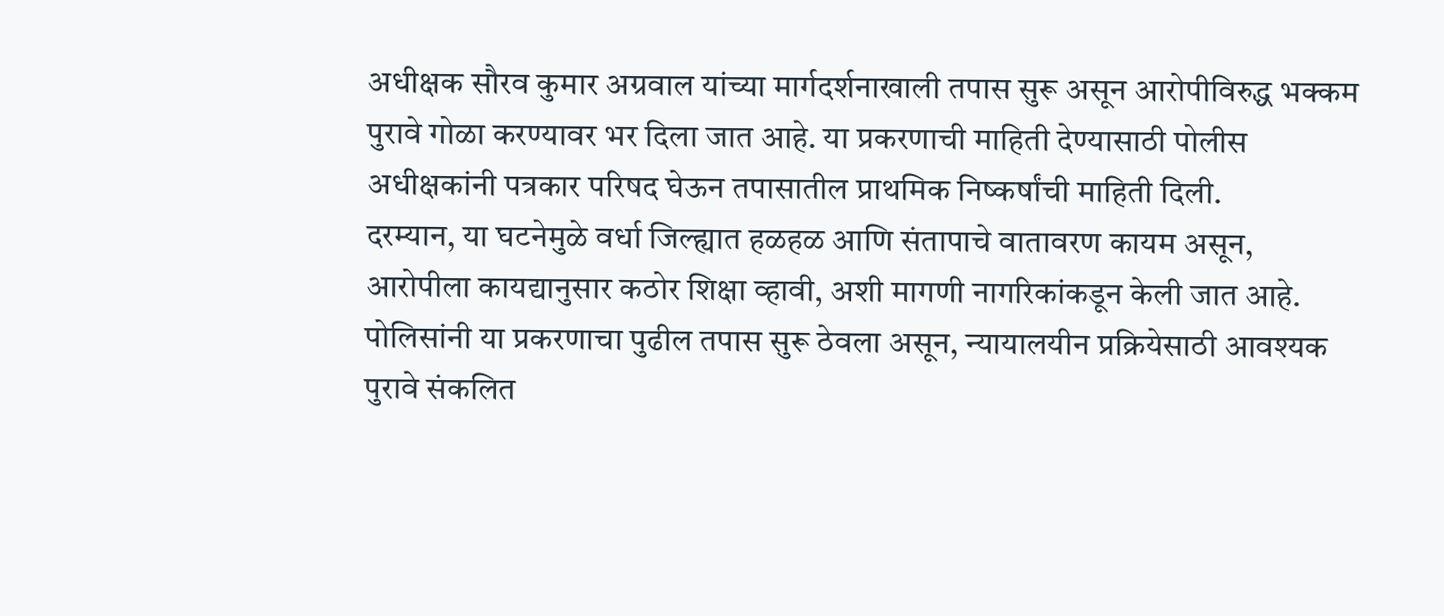अधीक्षक सौरव कुमार अग्रवाल यांच्या मार्गदर्शनाखाली तपास सुरू असून आरोपीविरुद्ध भक्कम पुरावे गोळा करण्यावर भर दिला जात आहे. या प्रकरणाची माहिती देण्यासाठी पोलीस अधीक्षकांनी पत्रकार परिषद घेऊन तपासातील प्राथमिक निष्कर्षांची माहिती दिली.
दरम्यान, या घटनेमुळे वर्धा जिल्ह्यात हळहळ आणि संतापाचे वातावरण कायम असून, आरोपीला कायद्यानुसार कठोर शिक्षा व्हावी, अशी मागणी नागरिकांकडून केली जात आहे. पोलिसांनी या प्रकरणाचा पुढील तपास सुरू ठेवला असून, न्यायालयीन प्रक्रियेसाठी आवश्यक पुरावे संकलित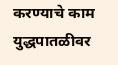करण्याचे काम युद्धपातळीवर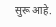सुरू आहे.